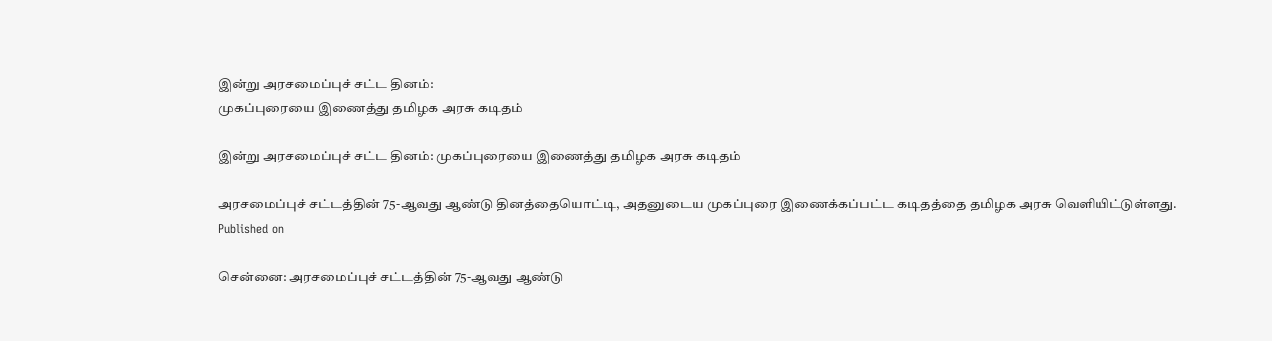இன்று அரசமைப்புச் சட்ட தினம்:
முகப்புரையை இணைத்து தமிழக அரசு கடிதம்

இன்று அரசமைப்புச் சட்ட தினம்: முகப்புரையை இணைத்து தமிழக அரசு கடிதம்

அரசமைப்புச் சட்டத்தின் 75-ஆவது ஆண்டு தினத்தையொட்டி, அதனுடைய முகப்புரை இணைக்கப்பட்ட கடிதத்தை தமிழக அரசு வெளியிட்டுள்ளது.
Published on

சென்னை: அரசமைப்புச் சட்டத்தின் 75-ஆவது ஆண்டு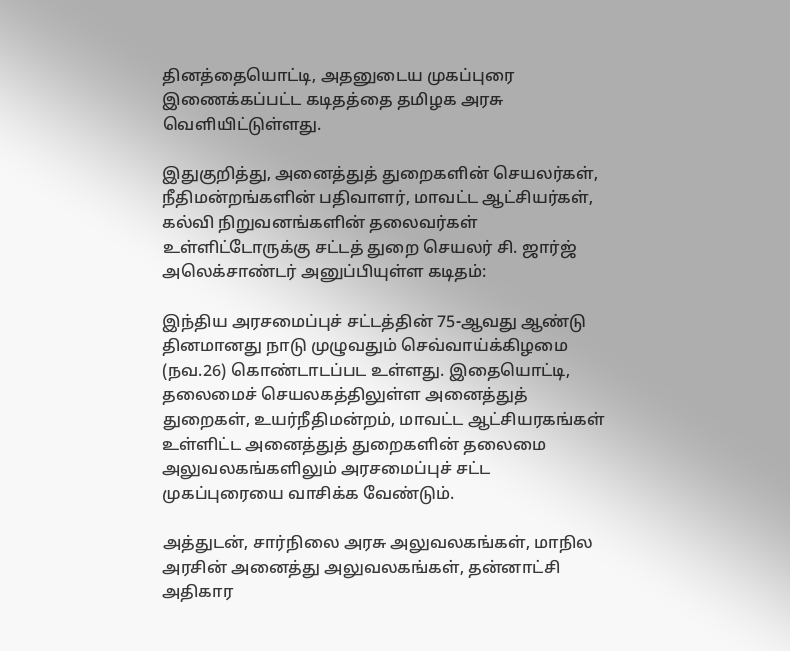தினத்தையொட்டி, அதனுடைய முகப்புரை இணைக்கப்பட்ட கடிதத்தை தமிழக அரசு வெளியிட்டுள்ளது.

இதுகுறித்து, அனைத்துத் துறைகளின் செயலர்கள், நீதிமன்றங்களின் பதிவாளர், மாவட்ட ஆட்சியர்கள், கல்வி நிறுவனங்களின் தலைவர்கள் உள்ளிட்டோருக்கு சட்டத் துறை செயலர் சி. ஜார்ஜ் அலெக்சாண்டர் அனுப்பியுள்ள கடிதம்:

இந்திய அரசமைப்புச் சட்டத்தின் 75-ஆவது ஆண்டு தினமானது நாடு முழுவதும் செவ்வாய்க்கிழமை (நவ.26) கொண்டாடப்பட உள்ளது. இதையொட்டி, தலைமைச் செயலகத்திலுள்ள அனைத்துத் துறைகள், உயர்நீதிமன்றம், மாவட்ட ஆட்சியரகங்கள் உள்ளிட்ட அனைத்துத் துறைகளின் தலைமை அலுவலகங்களிலும் அரசமைப்புச் சட்ட முகப்புரையை வாசிக்க வேண்டும்.

அத்துடன், சார்நிலை அரசு அலுவலகங்கள், மாநில அரசின் அனைத்து அலுவலகங்கள், தன்னாட்சி அதிகார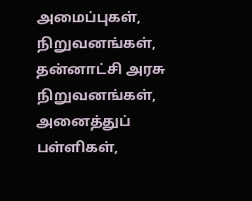அமைப்புகள், நிறுவனங்கள், தன்னாட்சி அரசு நிறுவனங்கள், அனைத்துப் பள்ளிகள்,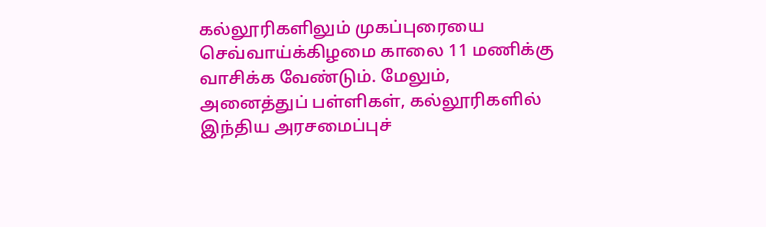கல்லூரிகளிலும் முகப்புரையை செவ்வாய்க்கிழமை காலை 11 மணிக்கு வாசிக்க வேண்டும். மேலும், அனைத்துப் பள்ளிகள், கல்லூரிகளில் இந்திய அரசமைப்புச்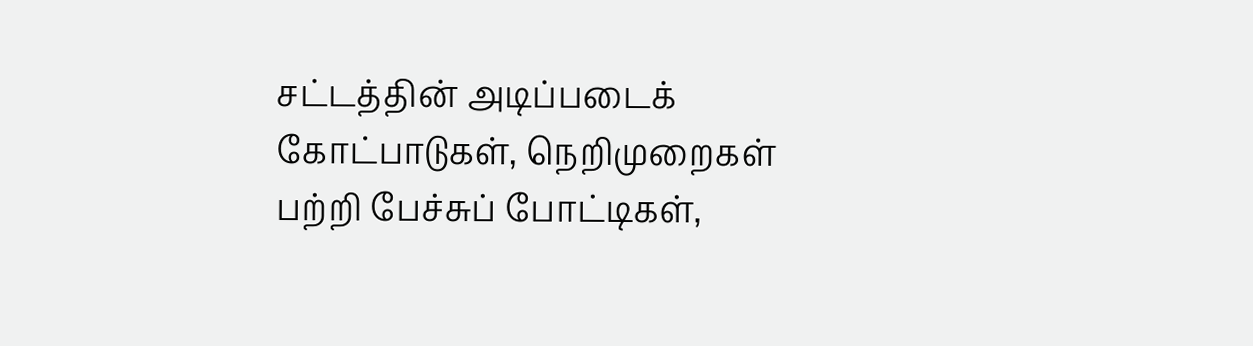சட்டத்தின் அடிப்படைக் கோட்பாடுகள், நெறிமுறைகள் பற்றி பேச்சுப் போட்டிகள்,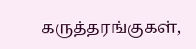கருத்தரங்குகள்,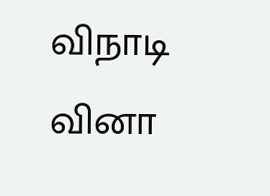விநாடி வினா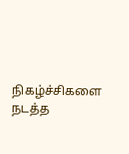நிகழ்ச்சிகளை நடத்த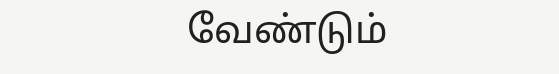வேண்டும்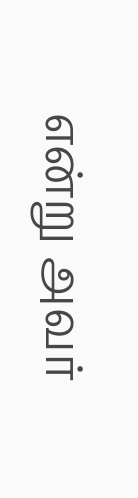என்று அவர்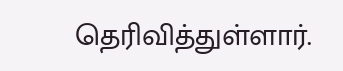தெரிவித்துள்ளார்.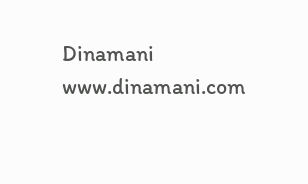Dinamani
www.dinamani.com